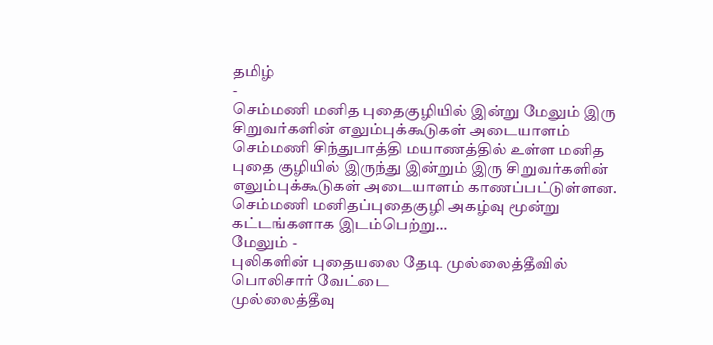தமிழ்
-
செம்மணி மனித புதைகுழியில் இன்று மேலும் இரு சிறுவர்களின் எலும்புக்கூடுகள் அடையாளம்
செம்மணி சிந்துபாத்தி மயாணத்தில் உள்ள மனித புதை குழியில் இருந்து இன்றும் இரு சிறுவர்களின் எலும்புக்கூடுகள் அடையாளம் காணப்பட்டுள்ளன. செம்மணி மனிதப்புதைகுழி அகழ்வு மூன்று கட்டங்களாக இடம்பெற்று…
மேலும் -
புலிகளின் புதையலை தேடி முல்லைத்தீவில் பொலிசார் வேட்டை
முல்லைத்தீவு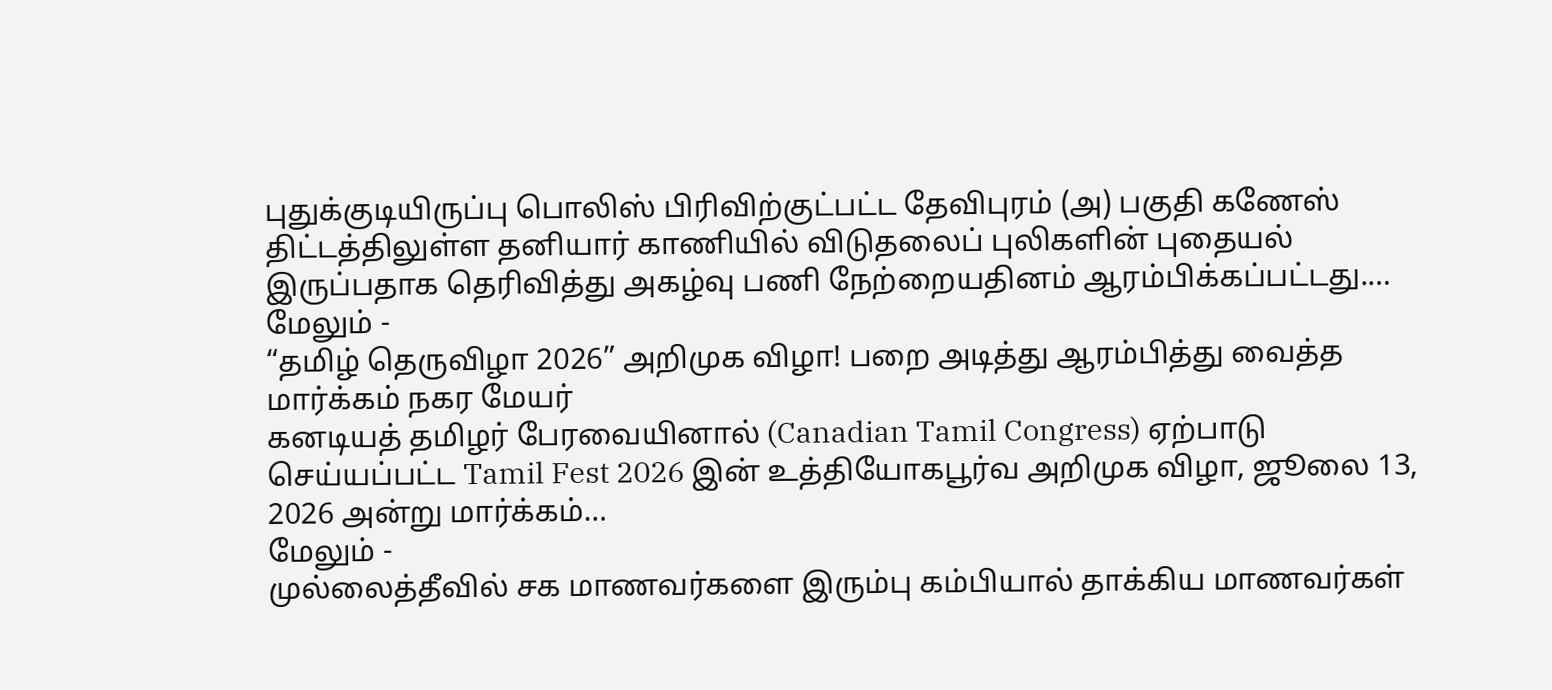புதுக்குடியிருப்பு பொலிஸ் பிரிவிற்குட்பட்ட தேவிபுரம் (அ) பகுதி கணேஸ் திட்டத்திலுள்ள தனியார் காணியில் விடுதலைப் புலிகளின் புதையல் இருப்பதாக தெரிவித்து அகழ்வு பணி நேற்றையதினம் ஆரம்பிக்கப்பட்டது.…
மேலும் -
“தமிழ் தெருவிழா 2026” அறிமுக விழா! பறை அடித்து ஆரம்பித்து வைத்த மார்க்கம் நகர மேயர்
கனடியத் தமிழர் பேரவையினால் (Canadian Tamil Congress) ஏற்பாடு செய்யப்பட்ட Tamil Fest 2026 இன் உத்தியோகபூர்வ அறிமுக விழா, ஜூலை 13, 2026 அன்று மார்க்கம்…
மேலும் -
முல்லைத்தீவில் சக மாணவர்களை இரும்பு கம்பியால் தாக்கிய மாணவர்கள்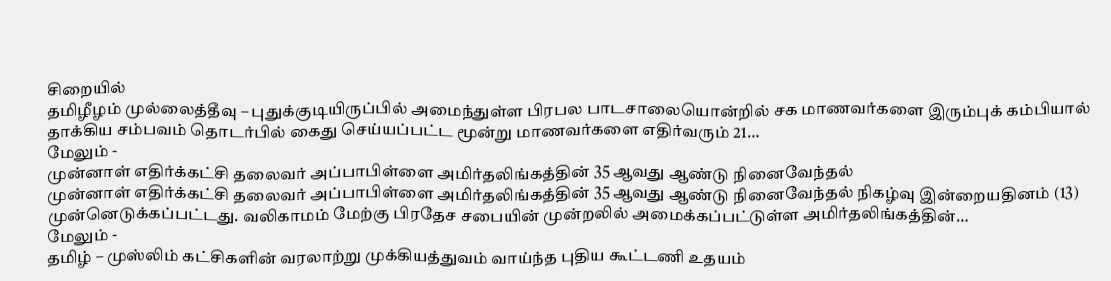சிறையில்
தமிழீழம் முல்லைத்தீவு – புதுக்குடியிருப்பில் அமைந்துள்ள பிரபல பாடசாலையொன்றில் சக மாணவர்களை இரும்புக் கம்பியால் தாக்கிய சம்பவம் தொடர்பில் கைது செய்யப்பட்ட மூன்று மாணவர்களை எதிர்வரும் 21…
மேலும் -
முன்னாள் எதிர்க்கட்சி தலைவர் அப்பாபிள்ளை அமிர்தலிங்கத்தின் 35 ஆவது ஆண்டு நினைவேந்தல்
முன்னாள் எதிர்க்கட்சி தலைவர் அப்பாபிள்ளை அமிர்தலிங்கத்தின் 35 ஆவது ஆண்டு நினைவேந்தல் நிகழ்வு இன்றையதினம் (13) முன்னெடுக்கப்பட்டது. வலிகாமம் மேற்கு பிரதேச சபையின் முன்றலில் அமைக்கப்பட்டுள்ள அமிர்தலிங்கத்தின்…
மேலும் -
தமிழ் – முஸ்லிம் கட்சிகளின் வரலாற்று முக்கியத்துவம் வாய்ந்த புதிய கூட்டணி உதயம்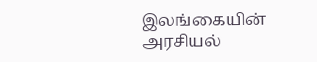இலங்கையின் அரசியல்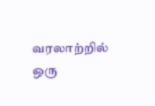வரலாற்றில் ஒரு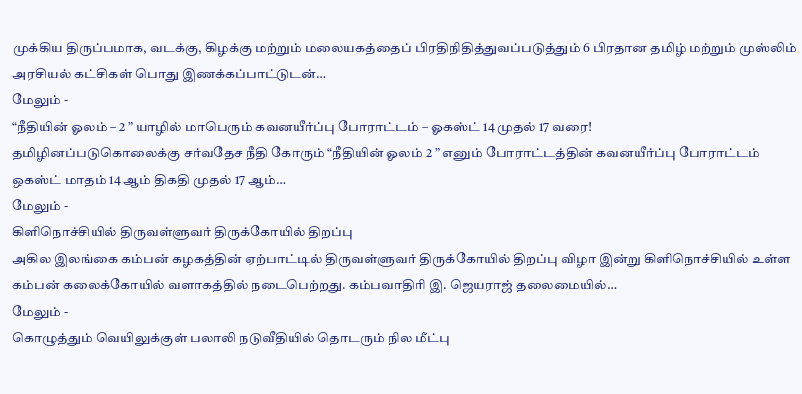முக்கிய திருப்பமாக, வடக்கு, கிழக்கு மற்றும் மலையகத்தைப் பிரதிநிதித்துவப்படுத்தும் 6 பிரதான தமிழ் மற்றும் முஸ்லிம் அரசியல் கட்சிகள் பொது இணக்கப்பாட்டுடன்…
மேலும் -
“நீதியின் ஓலம் – 2 ” யாழில் மாபெரும் கவனயீர்ப்பு போராட்டம் – ஓகஸ்ட் 14 முதல் 17 வரை!
தமிழினப்படுகொலைக்கு சர்வதேச நீதி கோரும் “நீதியின் ஓலம் 2 ” எனும் போராட்டத்தின் கவனயீர்ப்பு போராட்டம் ஒகஸ்ட் மாதம் 14 ஆம் திகதி முதல் 17 ஆம்…
மேலும் -
கிளிநொச்சியில் திருவள்ளுவர் திருக்கோயில் திறப்பு
அகில இலங்கை கம்பன் கழகத்தின் ஏற்பாட்டில் திருவள்ளுவர் திருக்கோயில் திறப்பு விழா இன்று கிளிநொச்சியில் உள்ள கம்பன் கலைக்கோயில் வளாகத்தில் நடைபெற்றது. கம்பவாதிரி இ. ஜெயராஜ் தலைமையில்…
மேலும் -
கொழுத்தும் வெயிலுக்குள் பலாலி நடுவீதியில் தொடரும் நில மீட்பு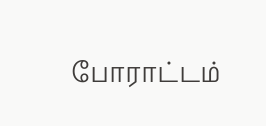போராட்டம்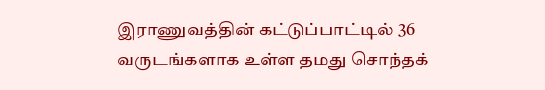இராணுவத்தின் கட்டுப்பாட்டில் 36 வருடங்களாக உள்ள தமது சொந்தக்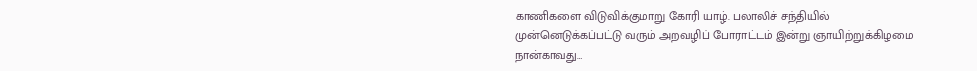காணிகளை விடுவிக்குமாறு கோரி யாழ். பலாலிச் சந்தியில் முன்னெடுக்கப்பட்டு வரும் அறவழிப் போராட்டம் இன்று ஞாயிற்றுக்கிழமை நான்காவது…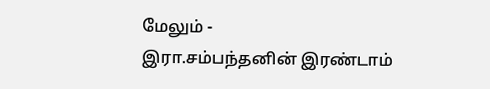மேலும் -
இரா.சம்பந்தனின் இரண்டாம்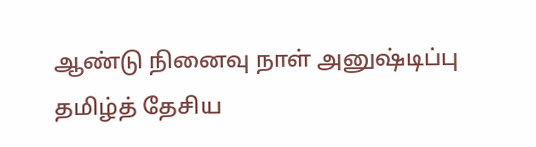ஆண்டு நினைவு நாள் அனுஷ்டிப்பு
தமிழ்த் தேசிய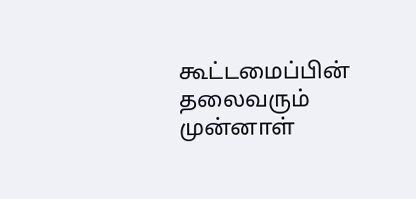கூட்டமைப்பின் தலைவரும் முன்னாள்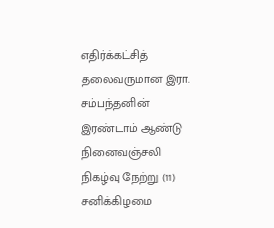எதிர்க்கட்சித் தலைவருமான இரா. சம்பந்தனின் இரண்டாம் ஆண்டு நினைவஞ்சலி நிகழ்வு நேற்று (11) சனிக்கிழமை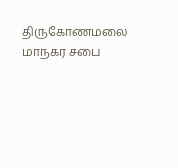திருகோணமலை மாநகர சபை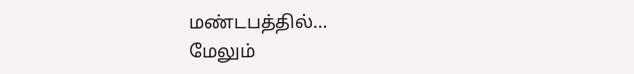மண்டபத்தில்…
மேலும்